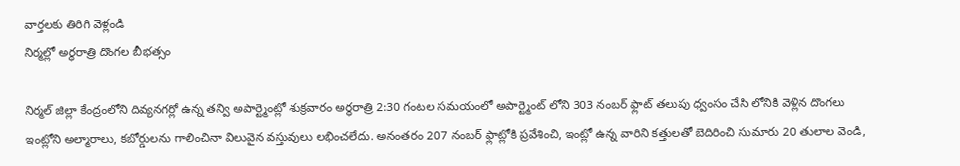వార్తలకు తిరిగి వెళ్లండి
నిర్మల్లో అర్ధరాత్రి దొంగల బీభత్సం

నిర్మల్ జిల్లా కేంద్రంలోని దివ్యనగర్లో ఉన్న తన్వి అపార్ట్మెంట్లో శుక్రవారం అర్ధరాత్రి 2:30 గంటల సమయంలో అపార్ట్మెంట్ లోని 303 నంబర్ ఫ్లాట్ తలుపు ధ్వంసం చేసి లోనికి వెళ్లిన దొంగలు ఇంట్లోని అల్మారాలు, కబోర్డులను గాలించినా విలువైన వస్తువులు లభించలేదు. అనంతరం 207 నంబర్ ఫ్లాట్లోకి ప్రవేశించి, ఇంట్లో ఉన్న వారిని కత్తులతో బెదిరించి సుమారు 20 తులాల వెండి,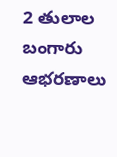2 తులాల బంగారు ఆభరణాలు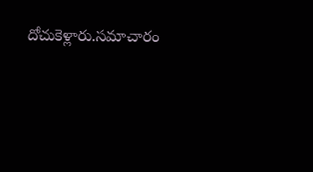దోచుకెళ్లారు.సమాచారం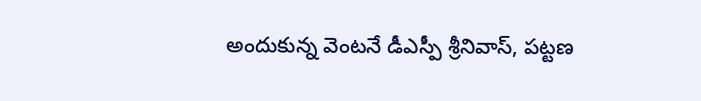అందుకున్న వెంటనే డీఎస్పీ శ్రీనివాస్, పట్టణ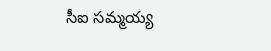సీఐ సమ్మయ్య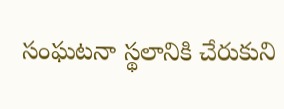సంఘటనా స్థలానికి చేరుకుని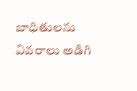బాధితులను వివరాలు అడిగి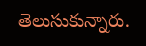తెలుసుకున్నారు.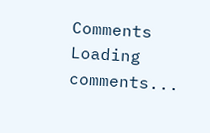Comments
Loading comments...